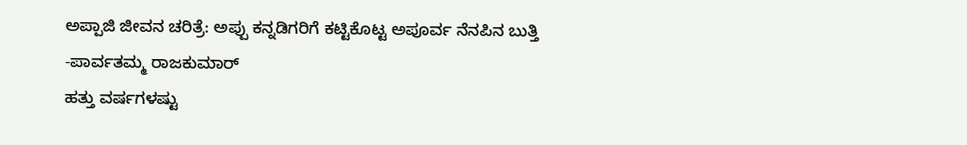ಅಪ್ಪಾಜಿ ಜೀವನ ಚರಿತ್ರೆ: ಅಪ್ಪು ಕನ್ನಡಿಗರಿಗೆ ಕಟ್ಟಿಕೊಟ್ಟ ಅಪೂರ್ವ ನೆನಪಿನ ಬುತ್ತಿ
-ಪಾರ್ವತಮ್ಮ ರಾಜಕುಮಾರ್‌
ಹತ್ತು ವರ್ಷಗಳಷ್ಟು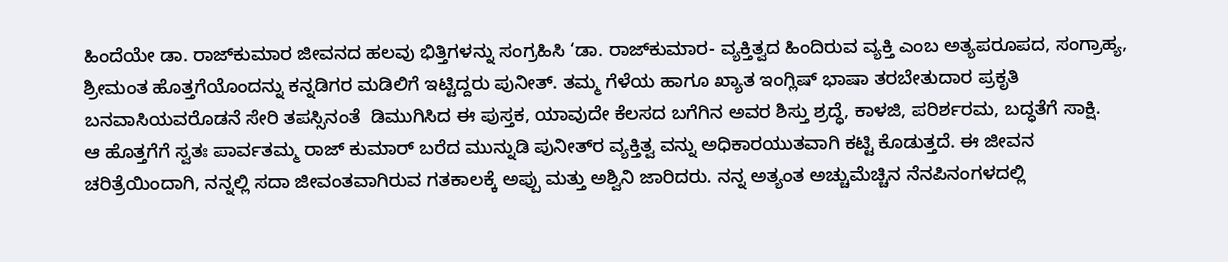ಹಿಂದೆಯೇ ಡಾ. ರಾಜ್‌ಕುಮಾರ ಜೀವನದ ಹಲವು ಭಿತ್ತಿಗಳನ್ನು ಸಂಗ್ರಹಿಸಿ ‘ಡಾ. ರಾಜ್‌ಕುಮಾರ- ವ್ಯಕ್ತಿತ್ವದ ಹಿಂದಿರುವ ವ್ಯಕ್ತಿ ಎಂಬ ಅತ್ಯಪರೂಪದ, ಸಂಗ್ರಾಹ್ಯ, ಶ್ರೀಮಂತ ಹೊತ್ತಗೆಯೊಂದನ್ನು ಕನ್ನಡಿಗರ ಮಡಿಲಿಗೆ ಇಟ್ಟಿದ್ದರು ಪುನೀತ್. ತಮ್ಮ ಗೆಳೆಯ ಹಾಗೂ ಖ್ಯಾತ ಇಂಗ್ಲಿಷ್ ಭಾಷಾ ತರಬೇತುದಾರ ಪ್ರಕೃತಿ ಬನವಾಸಿಯವರೊಡನೆ ಸೇರಿ ತಪಸ್ಸಿನಂತೆ  ಡಿಮುಗಿಸಿದ ಈ ಪುಸ್ತಕ, ಯಾವುದೇ ಕೆಲಸದ ಬಗೆಗಿನ ಅವರ ಶಿಸ್ತು ಶ್ರದ್ಧೆ, ಕಾಳಜಿ, ಪರಿರ್ಶರಮ, ಬದ್ಧತೆಗೆ ಸಾಕ್ಷಿ.
ಆ ಹೊತ್ತಗೆಗೆ ಸ್ವತಃ ಪಾರ್ವತಮ್ಮ ರಾಜ್ ಕುಮಾರ್ ಬರೆದ ಮುನ್ನುಡಿ ಪುನೀತ್‌ರ ವ್ಯಕ್ತಿತ್ವ ವನ್ನು ಅಧಿಕಾರಯುತವಾಗಿ ಕಟ್ಟಿ ಕೊಡುತ್ತದೆ. ಈ ಜೀವನ ಚರಿತ್ರೆಯಿಂದಾಗಿ, ನನ್ನಲ್ಲಿ ಸದಾ ಜೀವಂತವಾಗಿರುವ ಗತಕಾಲಕ್ಕೆ ಅಪ್ಪು ಮತ್ತು ಅಶ್ವಿನಿ ಜಾರಿದರು. ನನ್ನ ಅತ್ಯಂತ ಅಚ್ಚುಮೆಚ್ಚಿನ ನೆನಪಿನಂಗಳದಲ್ಲಿ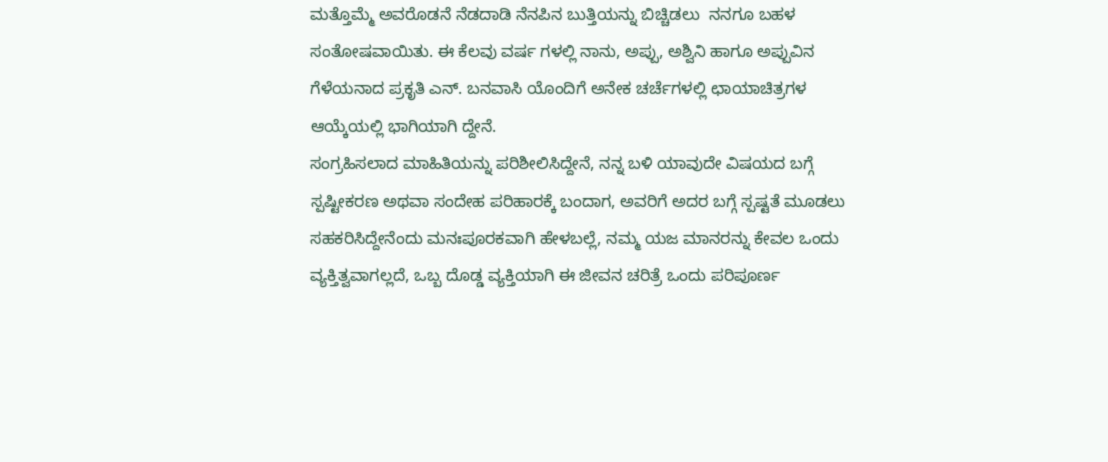ಮತ್ತೊಮ್ಮೆ ಅವರೊಡನೆ ನೆಡದಾಡಿ ನೆನಪಿನ ಬುತ್ತಿಯನ್ನು ಬಿಚ್ಚಿಡಲು  ನನಗೂ ಬಹಳ ಸಂತೋಷವಾಯಿತು. ಈ ಕೆಲವು ವರ್ಷ ಗಳಲ್ಲಿ ನಾನು, ಅಪ್ಪು, ಅಶ್ವಿನಿ ಹಾಗೂ ಅಪ್ಪುವಿನ ಗೆಳೆಯನಾದ ಪ್ರಕೃತಿ ಎನ್. ಬನವಾಸಿ ಯೊಂದಿಗೆ ಅನೇಕ ಚರ್ಚೆಗಳಲ್ಲಿ ಛಾಯಾಚಿತ್ರಗಳ ಆಯ್ಕೆಯಲ್ಲಿ ಭಾಗಿಯಾಗಿ ದ್ದೇನೆ.
ಸಂಗ್ರಹಿಸಲಾದ ಮಾಹಿತಿಯನ್ನು ಪರಿಶೀಲಿಸಿದ್ದೇನೆ, ನನ್ನ ಬಳಿ ಯಾವುದೇ ವಿಷಯದ ಬಗ್ಗೆ ಸ್ಪಷ್ಟೀಕರಣ ಅಥವಾ ಸಂದೇಹ ಪರಿಹಾರಕ್ಕೆ ಬಂದಾಗ, ಅವರಿಗೆ ಅದರ ಬಗ್ಗೆ ಸ್ಪಷ್ಟತೆ ಮೂಡಲು ಸಹಕರಿಸಿದ್ದೇನೆಂದು ಮನಃಪೂರಕವಾಗಿ ಹೇಳಬಲ್ಲೆ, ನಮ್ಮ ಯಜ ಮಾನರನ್ನು ಕೇವಲ ಒಂದು ವ್ಯಕ್ತಿತ್ವವಾಗಲ್ಲದೆ, ಒಬ್ಬ ದೊಡ್ಡ ವ್ಯಕ್ತಿಯಾಗಿ ಈ ಜೀವನ ಚರಿತ್ರೆ ಒಂದು ಪರಿಪೂರ್ಣ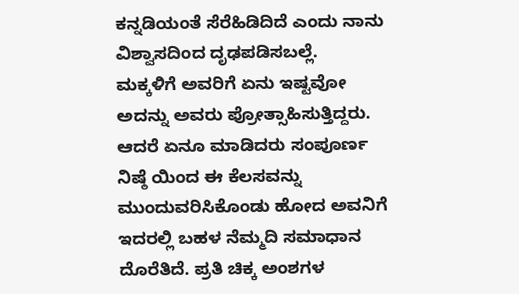ಕನ್ನಡಿಯಂತೆ ಸೆರೆಹಿಡಿದಿದೆ ಎಂದು ನಾನು ವಿಶ್ವಾಸದಿಂದ ದೃಢಪಡಿಸಬಲ್ಲೆ.
ಮಕ್ಕಳಿಗೆ ಅವರಿಗೆ ಏನು ಇಷ್ಟವೋ ಅದನ್ನು ಅವರು ಪ್ರೋತ್ಸಾಹಿಸುತ್ತಿದ್ದರು. ಆದರೆ ಏನೂ ಮಾಡಿದರು ಸಂಪೂರ್ಣ ನಿಷ್ಠೆ ಯಿಂದ ಈ ಕೆಲಸವನ್ನು ಮುಂದುವರಿಸಿಕೊಂಡು ಹೋದ ಅವನಿಗೆ ಇದರಲ್ಲಿ ಬಹಳ ನೆಮ್ಮದಿ ಸಮಾಧಾನ ದೊರೆತಿದೆ. ಪ್ರತಿ ಚಿಕ್ಕ ಅಂಶಗಳ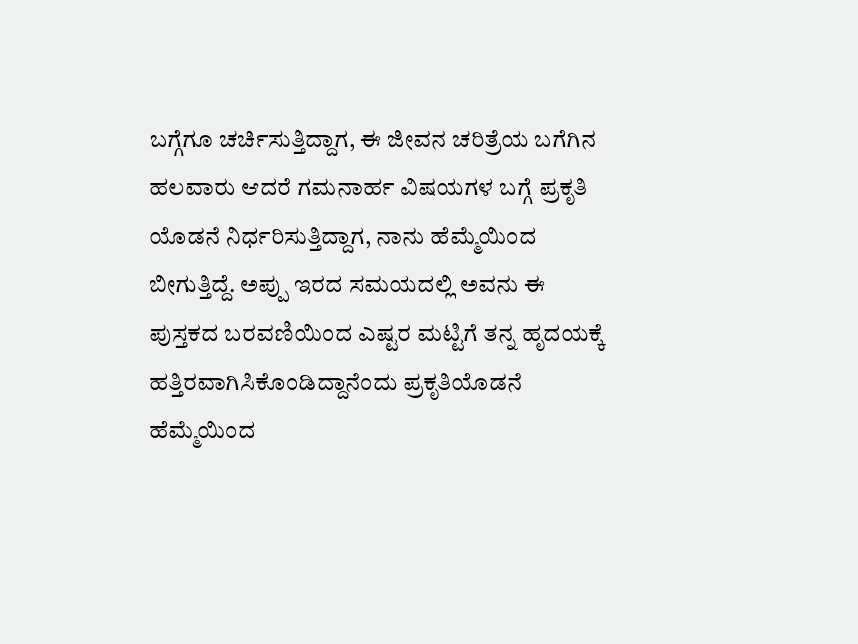ಬಗ್ಗೆಗೂ ಚರ್ಚಿಸುತ್ತಿದ್ದಾಗ, ಈ ಜೀವನ ಚರಿತ್ರೆಯ ಬಗೆಗಿನ ಹಲವಾರು ಆದರೆ ಗಮನಾರ್ಹ ವಿಷಯಗಳ ಬಗ್ಗೆ ಪ್ರಕೃತಿ ಯೊಡನೆ ನಿರ್ಧರಿಸುತ್ತಿದ್ದಾಗ, ನಾನು ಹೆಮ್ಮೆಯಿಂದ ಬೀಗುತ್ತಿದ್ದೆ. ಅಪ್ಪು ಇರದ ಸಮಯದಲ್ಲಿ ಅವನು ಈ ಪುಸ್ತಕದ ಬರವಣಿಯಿಂದ ಎಷ್ಟರ ಮಟ್ಟಿಗೆ ತನ್ನ ಹೃದಯಕ್ಕೆ ಹತ್ತಿರವಾಗಿಸಿಕೊಂಡಿದ್ದಾನೆಂದು ಪ್ರಕೃತಿಯೊಡನೆ ಹೆಮ್ಮೆಯಿಂದ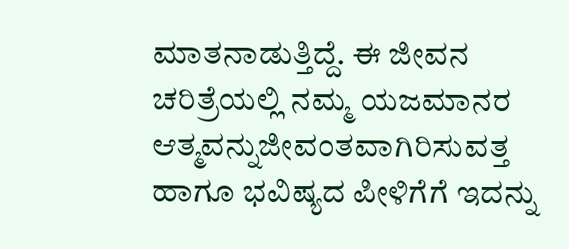ಮಾತನಾಡುತ್ತಿದ್ದೆ. ಈ ಜೀವನ ಚರಿತ್ರೆಯಲ್ಲಿ ನಮ್ಮ ಯಜಮಾನರ ಆತ್ಮವನ್ನುಜೀವಂತವಾಗಿರಿಸುವತ್ತ ಹಾಗೂ ಭವಿಷ್ಯದ ಪೀಳಿಗೆಗೆ ಇದನ್ನು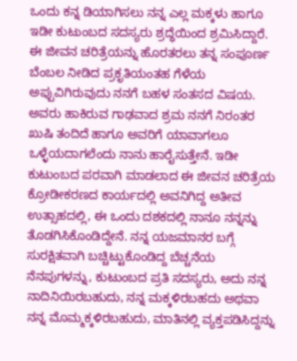ಒಂದು ಕನ್ನ ಡಿಯಾಗಿಸಲು ನನ್ನ ಎಲ್ಲ ಮಕ್ಕಳು ಹಾಗೂ ಇಡೀ ಕುಟುಂಬದ ಸದಸ್ಯರು ಶ್ರದ್ಧೆಯಿಂದ ಶ್ರಮಿಸಿದ್ದಾರೆ.
ಈ ಜೀವನ ಚರಿತ್ರೆಯನ್ನು ಹೊರತರಲು ತನ್ನ ಸಂಪೂರ್ಣ ಬೆಂಬಲ ನೀಡಿದ ಪ್ರಕೃತಿಯಂತಹ ಗೆಳೆಯ ಅಪ್ಪುವಿಗಿರುವುದು ನನಗೆ ಬಹಳ ಸಂತಸದ ವಿಷಯ. ಅವರು ಹಾಕಿರುವ ಗಾಢವಾದ ಶ್ರಮ ನನಗೆ ನಿರಂತರ ಖುಷಿ ತಂದಿದೆ ಹಾಗೂ ಅವರಿಗೆ ಯಾವಾಗಲೂ ಒಳ್ಳೆಯದಾಗಲೆಂದು ನಾನು ಹಾರೈಸುತ್ತೇನೆ. ಇಡೀ ಕುಟುಂಬದ ಪರವಾಗಿ ಮಾಡಲಾದ ಈ ಜೀವನ ಚರಿತ್ರೆಯ ಕ್ರೋಡೀಕರಣದ ಕಾರ್ಯದಲ್ಲಿ ಅವನಿಗಿದ್ದ ಅತೀವ ಉತ್ಸಾಹದಲ್ಲಿ, ಈ ಒಂದು ದಶಕದಲ್ಲಿ ನಾನೂ ನನ್ನನ್ನು ತೊಡಗಿಸಿಕೊಂಡಿದ್ದೇನೆ. ನನ್ನ ಯಜಮಾನರ ಬಗ್ಗೆ ಸುರಕ್ಷಿತವಾಗಿ ಬಚ್ಚಿಟ್ಟುಕೊಂಡಿದ್ದ ಬೆಚ್ಚನೆಯ ನೆನಪುಗಳನ್ನು, ಕುಟುಂಬದ ಪ್ರತಿ ಸದಸ್ಯರು, ಅದು ನನ್ನ ನಾದಿನಿಯಿರಬಹುದು, ನನ್ನ ಮಕ್ಕಳಿರಬಹದು ಅಥವಾ ನನ್ನ ಮೊಮ್ಮಕ್ಕಳಿರಬಹುದು, ಮಾತಿನಲ್ಲಿ ವ್ಯಕ್ತಪಡಿಸಿದ್ದನ್ನು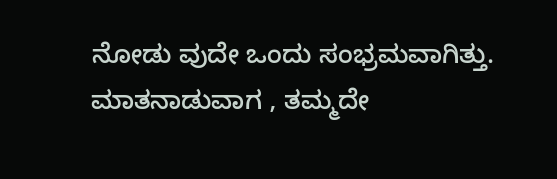ನೋಡು ವುದೇ ಒಂದು ಸಂಭ್ರಮವಾಗಿತ್ತು. ಮಾತನಾಡುವಾಗ , ತಮ್ಮದೇ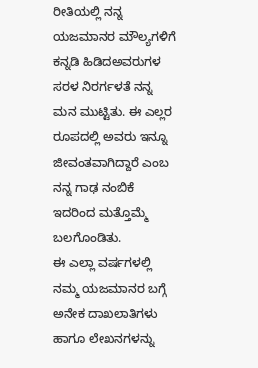ರೀತಿಯಲ್ಲಿ ನನ್ನ ಯಜಮಾನರ ಮೌಲ್ಯಗಳಿಗೆ ಕನ್ನಡಿ ಹಿಡಿದಅವರುಗಳ ಸರಳ ನಿರರ್ಗಳತೆ ನನ್ನ ಮನ ಮುಟ್ಟಿತು. ಈ ಎಲ್ಲರ ರೂಪದಲ್ಲಿ ಅವರು ಇನ್ನೂ ಜೀವಂತವಾಗಿದ್ದಾರೆ ಎಂಬ ನನ್ನ ಗಾಢ ನಂಬಿಕೆ ಇದರಿಂದ ಮತ್ತೊಮ್ಮೆ ಬಲಗೊಂಡಿತು.
ಈ ಎಲ್ಲಾ ವರ್ಷಗಳಲ್ಲಿ ನಮ್ಮ ಯಜಮಾನರ ಬಗ್ಗೆ ಅನೇಕ ದಾಖಲಾತಿಗಳು ಹಾಗೂ ಲೇಖನಗಳನ್ನು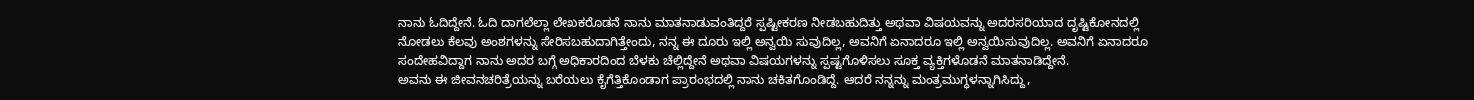ನಾನು ಓದಿದ್ದೇನೆ. ಓದಿ ದಾಗಲೆಲ್ಲಾ ಲೇಖಕರೊಡನೆ ನಾನು ಮಾತನಾಡುವಂತಿದ್ದರೆ ಸ್ಪಷ್ಟೀಕರಣ ನೀಡಬಹುದಿತ್ತು ಅಥವಾ ವಿಷಯವನ್ನು ಅದರಸರಿಯಾದ ದೃಷ್ಟಿಕೋನದಲ್ಲಿ ನೋಡಲು ಕೆಲವು ಅಂಶಗಳನ್ನು ಸೇರಿಸಬಹುದಾಗಿತ್ತೇಂದು, ನನ್ನ ಈ ದೂರು ಇಲ್ಲಿ ಅನ್ವಯಿ ಸುವುದಿಲ್ಲ, ಅವನಿಗೆ ಏನಾದರೂ ಇಲ್ಲಿ ಅನ್ವಯಿಸುವುದಿಲ್ಲ. ಅವನಿಗೆ ಏನಾದರೂ ಸಂದೇಹವಿದ್ದಾಗ ನಾನು ಅದರ ಬಗ್ಗೆ ಅಧಿಕಾರದಿಂದ ಬೆಳಕು ಚೆಲ್ಲಿದ್ದೇನೆ ಅಥವಾ ವಿಷಯಗಳನ್ನು ಸ್ಪಷ್ಟಗೊಳಿಸಲು ಸೂಕ್ತ ವ್ಯಕ್ತಿಗಳೊಡನೆ ಮಾತನಾಡಿದ್ದೇನೆ.
ಅವನು ಈ ಜೀವನಚರಿತ್ರೆಯನ್ನು ಬರೆಯಲು ಕೈಗೆತ್ತಿಕೊಂಡಾಗ ಪ್ರಾರಂಭದಲ್ಲಿ ನಾನು ಚಕಿತಗೊಂಡಿದ್ದೆ. ಆದರೆ ನನ್ನನ್ನು ಮಂತ್ರಮುಗ್ಧಳನ್ನಾಗಿಸಿದ್ದು,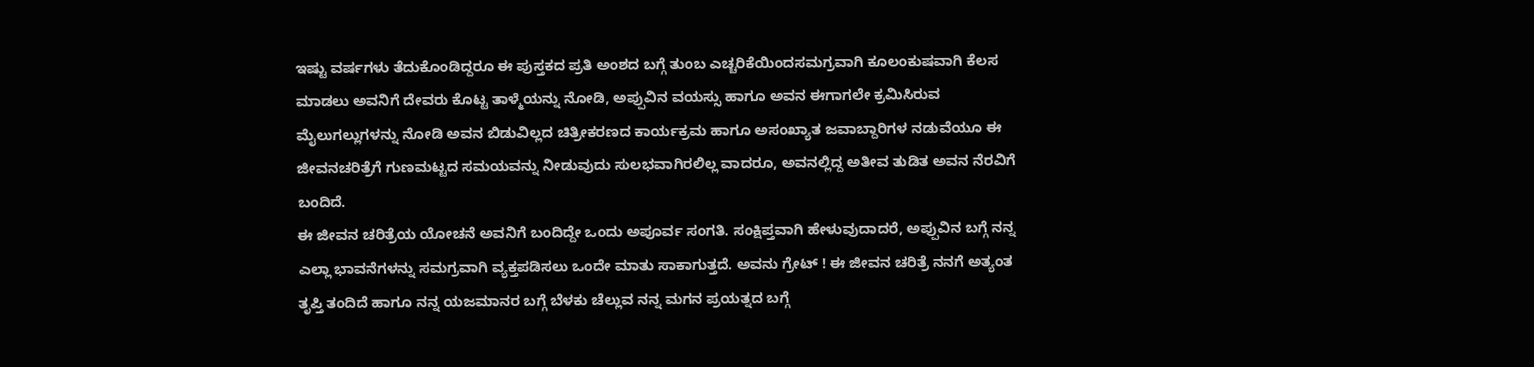ಇಷ್ಟು ವರ್ಷಗಳು ತೆದುಕೊಂಡಿದ್ದರೂ ಈ ಪುಸ್ತಕದ ಪ್ರತಿ ಅಂಶದ ಬಗ್ಗೆ ತುಂಬ ಎಚ್ಚರಿಕೆಯಿಂದಸಮಗ್ರವಾಗಿ ಕೂಲಂಕುಷವಾಗಿ ಕೆಲಸ ಮಾಡಲು ಅವನಿಗೆ ದೇವರು ಕೊಟ್ಟ ತಾಳ್ಮೆಯನ್ನು ನೋಡಿ, ಅಪ್ಪುವಿನ ವಯಸ್ಸು ಹಾಗೂ ಅವನ ಈಗಾಗಲೇ ಕ್ರಮಿಸಿರುವ ಮೈಲುಗಲ್ಲುಗಳನ್ನು ನೋಡಿ ಅವನ ಬಿಡುವಿಲ್ಲದ ಚಿತ್ರೀಕರಣದ ಕಾರ್ಯಕ್ರಮ ಹಾಗೂ ಅಸಂಖ್ಯಾತ ಜವಾಬ್ದಾರಿಗಳ ನಡುವೆಯೂ ಈ ಜೀವನಚರಿತ್ರೆಗೆ ಗುಣಮಟ್ಟದ ಸಮಯವನ್ನು ನೀಡುವುದು ಸುಲಭವಾಗಿರಲಿಲ್ಲ ವಾದರೂ, ಅವನಲ್ಲಿದ್ದ ಅತೀವ ತುಡಿತ ಅವನ ನೆರವಿಗೆ ಬಂದಿದೆ.
ಈ ಜೀವನ ಚರಿತ್ರೆಯ ಯೋಚನೆ ಅವನಿಗೆ ಬಂದಿದ್ದೇ ಒಂದು ಅಪೂರ್ವ ಸಂಗತಿ. ಸಂಕ್ಷಿಪ್ತವಾಗಿ ಹೇಳುವುದಾದರೆ, ಅಪ್ಪುವಿನ ಬಗ್ಗೆ ನನ್ನ ಎಲ್ಲಾ ಭಾವನೆಗಳನ್ನು ಸಮಗ್ರವಾಗಿ ವ್ಯಕ್ತಪಡಿಸಲು ಒಂದೇ ಮಾತು ಸಾಕಾಗುತ್ತದೆ. ಅವನು ಗ್ರೇಟ್ ! ಈ ಜೀವನ ಚರಿತ್ರೆ ನನಗೆ ಅತ್ಯಂತ ತೃಪ್ತಿ ತಂದಿದೆ ಹಾಗೂ ನನ್ನ ಯಜಮಾನರ ಬಗ್ಗೆ ಬೆಳಕು ಚೆಲ್ಲುವ ನನ್ನ ಮಗನ ಪ್ರಯತ್ನದ ಬಗ್ಗೆ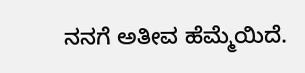ನನಗೆ ಅತೀವ ಹೆಮ್ಮೆಯಿದೆ.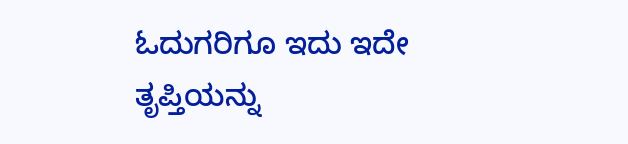ಓದುಗರಿಗೂ ಇದು ಇದೇ ತೃಪ್ತಿಯನ್ನು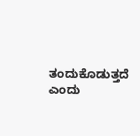ತಂದುಕೊಡುತ್ತದೆ ಎಂದು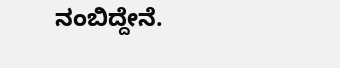ನಂಬಿದ್ದೇನೆ.